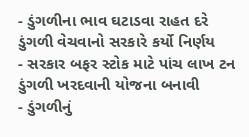- ડુંગળીના ભાવ ઘટાડવા રાહત દરે ડુંગળી વેચવાનો સરકારે કર્યો નિર્ણય
- સરકાર બફર સ્ટોક માટે પાંચ લાખ ટન ડુંગળી ખરદવાની યોજના બનાવી
- ડુંગળીનું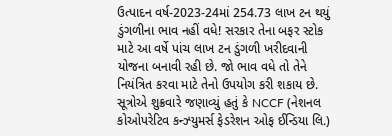ઉત્પાદન વર્ષ-2023-24માં 254.73 લાખ ટન થયું
ડુંગળીના ભાવ નહીં વધે! સરકાર તેના બફર સ્ટોક માટે આ વર્ષે પાંચ લાખ ટન ડુંગળી ખરીદવાની યોજના બનાવી રહી છે. જો ભાવ વધે તો તેને નિયંત્રિત કરવા માટે તેનો ઉપયોગ કરી શકાય છે. સૂત્રોએ શુક્રવારે જણાવ્યું હતું કે NCCF (નેશનલ કોઓપરેટિવ કન્ઝ્યુમર્સ ફેડરેશન ઓફ ઈન્ડિયા લિ.)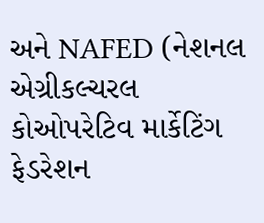અને NAFED (નેશનલ એગ્રીકલ્ચરલ કોઓપરેટિવ માર્કેટિંગ ફેડરેશન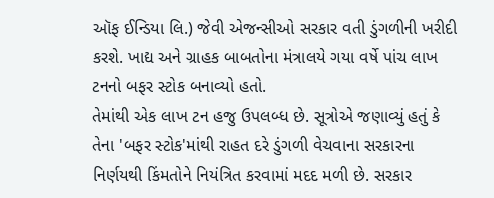ઑફ ઈન્ડિયા લિ.) જેવી એજન્સીઓ સરકાર વતી ડુંગળીની ખરીદી કરશે. ખાદ્ય અને ગ્રાહક બાબતોના મંત્રાલયે ગયા વર્ષે પાંચ લાખ ટનનો બફર સ્ટોક બનાવ્યો હતો.
તેમાંથી એક લાખ ટન હજુ ઉપલબ્ધ છે. સૂત્રોએ જણાવ્યું હતું કે તેના 'બફર સ્ટોક'માંથી રાહત દરે ડુંગળી વેચવાના સરકારના નિર્ણયથી કિંમતોને નિયંત્રિત કરવામાં મદદ મળી છે. સરકાર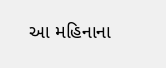આ મહિનાના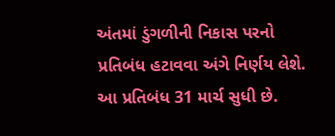અંતમાં ડુંગળીની નિકાસ પરનો પ્રતિબંધ હટાવવા અંગે નિર્ણય લેશે. આ પ્રતિબંધ 31 માર્ચ સુધી છે.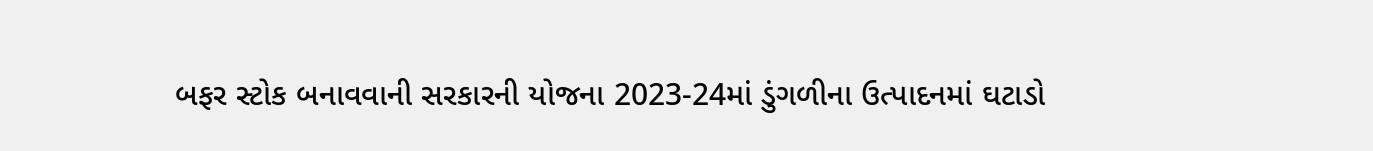બફર સ્ટોક બનાવવાની સરકારની યોજના 2023-24માં ડુંગળીના ઉત્પાદનમાં ઘટાડો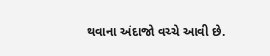થવાના અંદાજો વચ્ચે આવી છે.